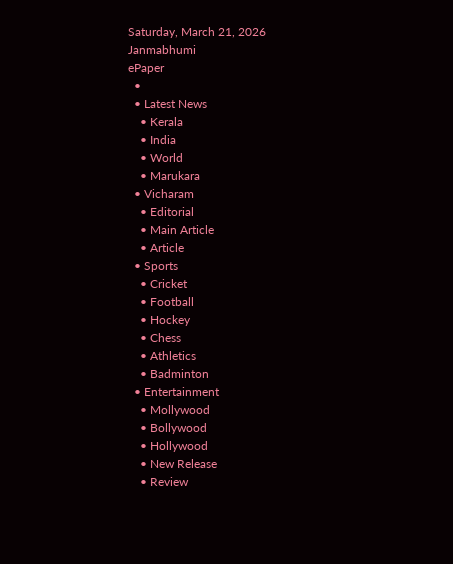Saturday, March 21, 2026
Janmabhumi
ePaper
  •
  • Latest News
    • Kerala
    • India
    • World
    • Marukara
  • Vicharam
    • Editorial
    • Main Article
    • Article
  • Sports
    • Cricket
    • Football
    • Hockey
    • Chess
    • Athletics
    • Badminton
  • Entertainment
    • Mollywood
    • Bollywood
    • Hollywood
    • New Release
    • Review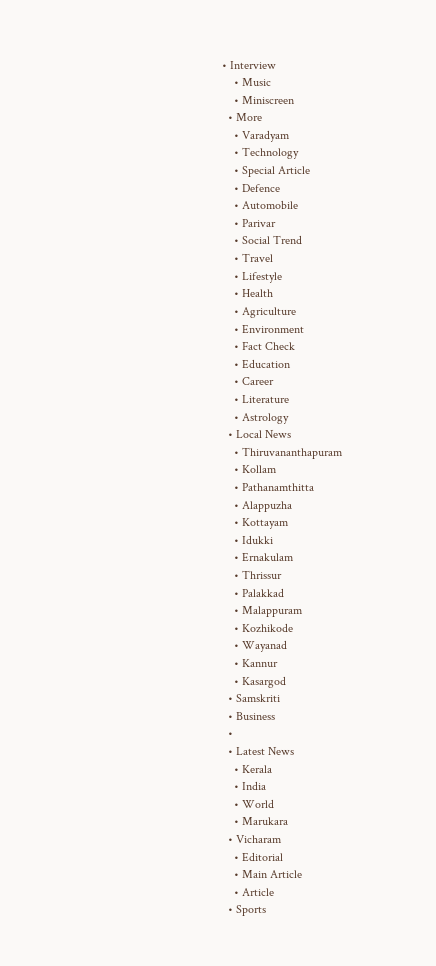• Interview
    • Music
    • Miniscreen
  • More
    • Varadyam
    • Technology
    • Special Article
    • Defence
    • Automobile
    • Parivar
    • Social Trend
    • Travel
    • Lifestyle
    • Health
    • Agriculture
    • Environment
    • Fact Check
    • Education
    • Career
    • Literature
    • Astrology
  • Local News
    • Thiruvananthapuram
    • Kollam
    • Pathanamthitta
    • Alappuzha
    • Kottayam
    • Idukki
    • Ernakulam
    • Thrissur
    • Palakkad
    • Malappuram
    • Kozhikode
    • Wayanad
    • Kannur
    • Kasargod
  • Samskriti
  • Business
  •
  • Latest News
    • Kerala
    • India
    • World
    • Marukara
  • Vicharam
    • Editorial
    • Main Article
    • Article
  • Sports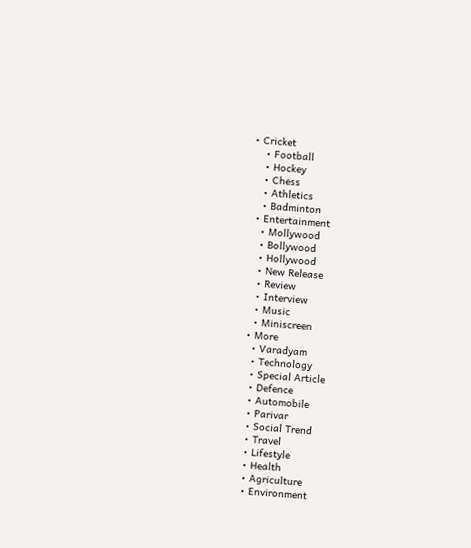• Cricket
    • Football
    • Hockey
    • Chess
    • Athletics
    • Badminton
  • Entertainment
    • Mollywood
    • Bollywood
    • Hollywood
    • New Release
    • Review
    • Interview
    • Music
    • Miniscreen
  • More
    • Varadyam
    • Technology
    • Special Article
    • Defence
    • Automobile
    • Parivar
    • Social Trend
    • Travel
    • Lifestyle
    • Health
    • Agriculture
    • Environment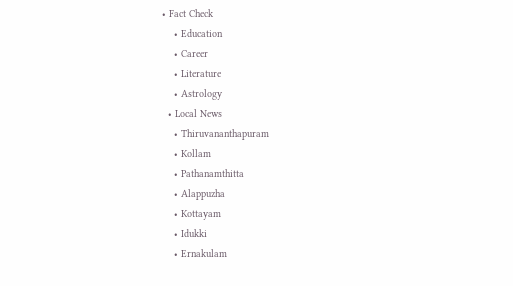• Fact Check
    • Education
    • Career
    • Literature
    • Astrology
  • Local News
    • Thiruvananthapuram
    • Kollam
    • Pathanamthitta
    • Alappuzha
    • Kottayam
    • Idukki
    • Ernakulam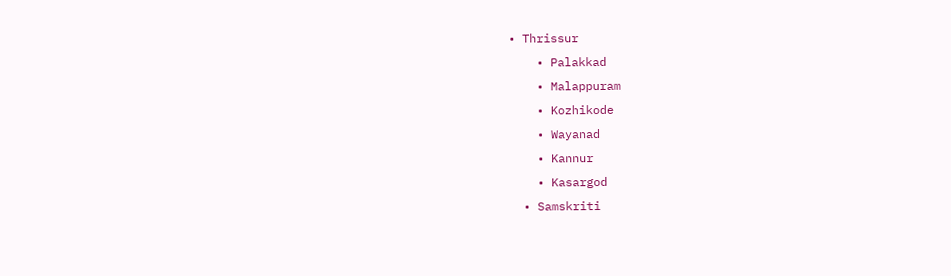• Thrissur
    • Palakkad
    • Malappuram
    • Kozhikode
    • Wayanad
    • Kannur
    • Kasargod
  • Samskriti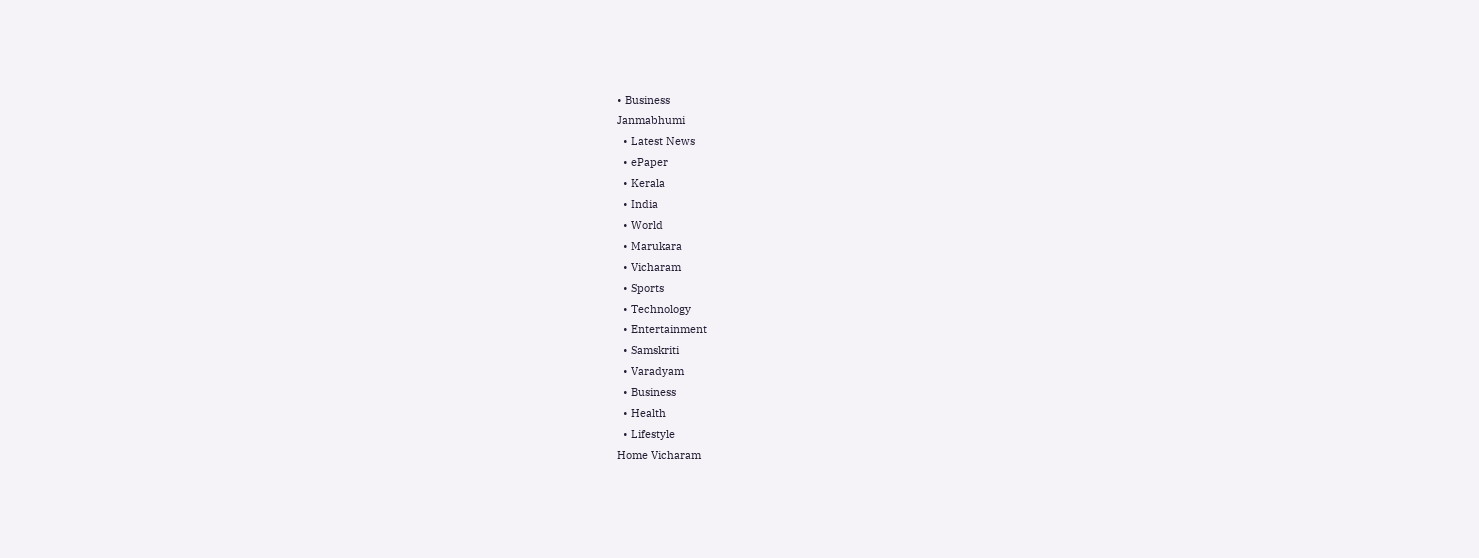• Business
Janmabhumi
  • Latest News
  • ePaper
  • Kerala
  • India
  • World
  • Marukara
  • Vicharam
  • Sports
  • Technology
  • Entertainment
  • Samskriti
  • Varadyam
  • Business
  • Health
  • Lifestyle
Home Vicharam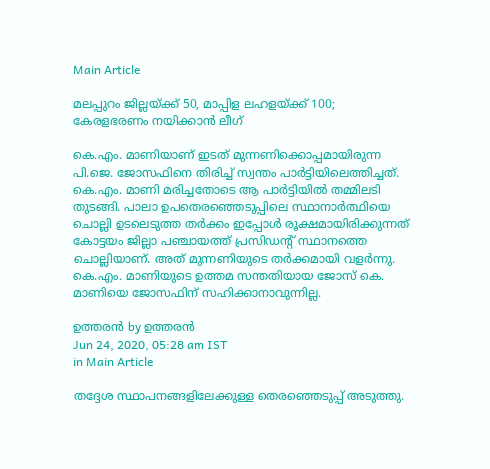Main Article

മലപ്പുറം ജില്ലയ്‌ക്ക് 50, മാപ്പിള ലഹളയ്‌ക്ക് 100; കേരളഭരണം നയിക്കാന്‍ ലീഗ്

കെ.എം. മാണിയാണ് ഇടത് മുന്നണിക്കൊപ്പമായിരുന്ന പി.ജെ. ജോസഫിനെ തിരിച്ച് സ്വന്തം പാര്‍ട്ടിയിലെത്തിച്ചത്. കെ.എം. മാണി മരിച്ചതോടെ ആ പാര്‍ട്ടിയില്‍ തമ്മിലടി തുടങ്ങി. പാലാ ഉപതെരഞ്ഞെടുപ്പിലെ സ്ഥാനാര്‍ത്ഥിയെ ചൊല്ലി ഉടലെടുത്ത തര്‍ക്കം ഇപ്പോള്‍ രൂക്ഷമായിരിക്കുന്നത് കോട്ടയം ജില്ലാ പഞ്ചായത്ത് പ്രസിഡന്റ് സ്ഥാനത്തെ ചൊല്ലിയാണ്. അത് മുന്നണിയുടെ തര്‍ക്കമായി വളര്‍ന്നു. കെ.എം. മാണിയുടെ ഉത്തമ സന്തതിയായ ജോസ് കെ. മാണിയെ ജോസഫിന് സഹിക്കാനാവുന്നില്ല.

ഉത്തരന്‍ by ഉത്തരന്‍
Jun 24, 2020, 05:28 am IST
in Main Article

തദ്ദേശ സ്ഥാപനങ്ങളിലേക്കുള്ള തെരഞ്ഞെടുപ്പ് അടുത്തു.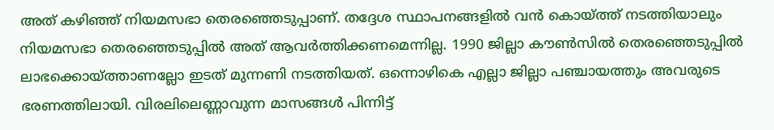അത് കഴിഞ്ഞ് നിയമസഭാ തെരഞ്ഞെടുപ്പാണ്. തദ്ദേശ സ്ഥാപനങ്ങളില്‍ വന്‍ കൊയ്‌ത്ത് നടത്തിയാലും നിയമസഭാ തെരഞ്ഞെടുപ്പില്‍ അത് ആവര്‍ത്തിക്കണമെന്നില്ല. 1990 ജില്ലാ കൗണ്‍സില്‍ തെരഞ്ഞെടുപ്പില്‍ ലാഭക്കൊയ്‌ത്താണല്ലോ ഇടത് മുന്നണി നടത്തിയത്. ഒന്നൊഴികെ എല്ലാ ജില്ലാ പഞ്ചായത്തും അവരുടെ ഭരണത്തിലായി. വിരലിലെണ്ണാവുന്ന മാസങ്ങള്‍ പിന്നിട്ട്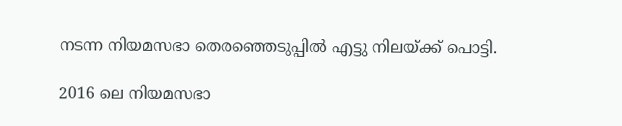നടന്ന നിയമസഭാ തെരഞ്ഞെടുപ്പില്‍ എട്ടു നിലയ്‌ക്ക് പൊട്ടി.

2016 ലെ നിയമസഭാ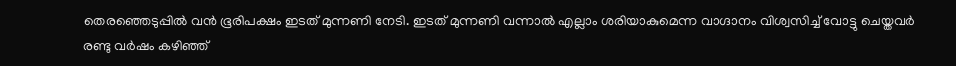തെരഞ്ഞെടുപ്പില്‍ വന്‍ ഭൂരിപക്ഷം ഇടത് മുന്നണി നേടി. ഇടത് മുന്നണി വന്നാല്‍ എല്ലാം ശരിയാകുമെന്ന വാഗ്ദാനം വിശ്വസിച്ച് വോട്ടു ചെയ്തവര്‍ രണ്ടു വര്‍ഷം കഴിഞ്ഞ്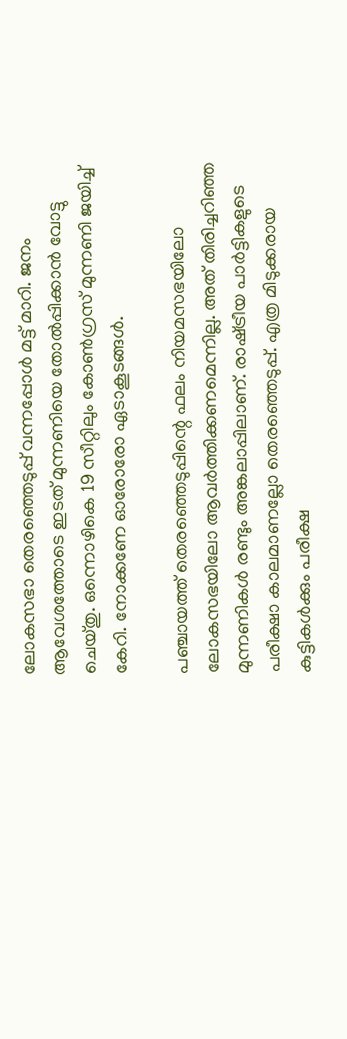ലോകസഭാ തെരഞ്ഞെടുപ്പ് വന്നപ്പോള്‍ മട്ട് മാറി. ജനം ആവേശത്തോടെ ഇടത് മുന്നണിയെ തോല്‍പ്പിക്കാന്‍ വോട്ടു ചെയ്തു. ഒന്നൊഴികെ 19 സീറ്റിലും കോണ്‍ഗ്രസ് മുന്നണി ജയിച്ച് കേറി. നോക്കണേ ഓരോരോ ഏടാകൂടങ്ങള്‍.

പഞ്ചായത്ത് തെരഞ്ഞെടുപ്പിന്റെ ഫലം നിയമസഭയിലോ ലോകസഭയിലോ ആവര്‍ത്തിക്കണമെന്നില്ല. അത് തിരിച്ചറിഞ്ഞ മുന്നണികള്‍ രണ്ടും അങ്കലാപ്പിലാണ്. രാഷ്‌ട്രീയ പാര്‍ട്ടികളുടെ പരീക്ഷാ കാലമാണല്ലോ തെരഞ്ഞെടുപ്പ്. എത്ര മിടുക്കരായ കുട്ടികള്‍ക്കും പരീക്ഷ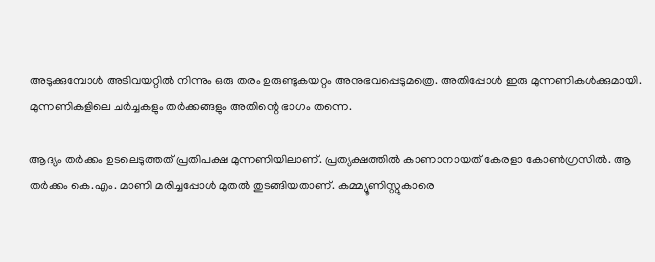അടുക്കുമ്പോള്‍ അടിവയറ്റില്‍ നിന്നും ഒരു തരം ഉരുണ്ടുകയറ്റം അനുഭവപ്പെടുമത്രെ. അതിപ്പോള്‍ ഇരു മുന്നണികള്‍ക്കുമായി. മുന്നണികളിലെ ചര്‍ച്ചകളും തര്‍ക്കങ്ങളും അതിന്റെ ഭാഗം തന്നെ.

ആദ്യം തര്‍ക്കം ഉടലെടുത്തത് പ്രതിപക്ഷ മുന്നണിയിലാണ്. പ്രത്യക്ഷത്തില്‍ കാണാനായത് കേരളാ കോണ്‍ഗ്രസില്‍. ആ തര്‍ക്കം കെ.എം. മാണി മരിച്ചപ്പോള്‍ മുതല്‍ തുടങ്ങിയതാണ്. കമ്മ്യൂണിസ്റ്റുകാരെ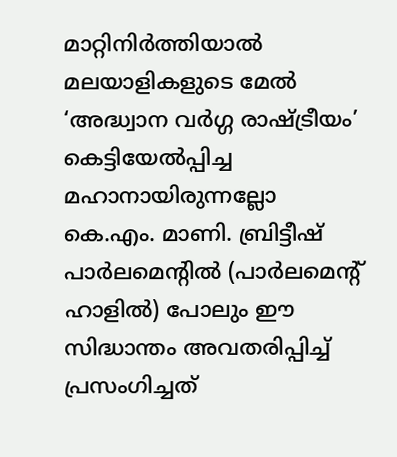മാറ്റിനിര്‍ത്തിയാല്‍ മലയാളികളുടെ മേല്‍ ‘അദ്ധ്വാന വര്‍ഗ്ഗ രാഷ്‌ട്രീയം’ കെട്ടിയേല്‍പ്പിച്ച മഹാനായിരുന്നല്ലോ കെ.എം. മാണി. ബ്രിട്ടീഷ് പാര്‍ലമെന്റില്‍ (പാര്‍ലമെന്റ് ഹാളില്‍) പോലും ഈ സിദ്ധാന്തം അവതരിപ്പിച്ച് പ്രസംഗിച്ചത്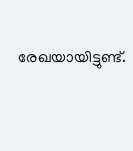രേഖയായിട്ടുണ്ട്.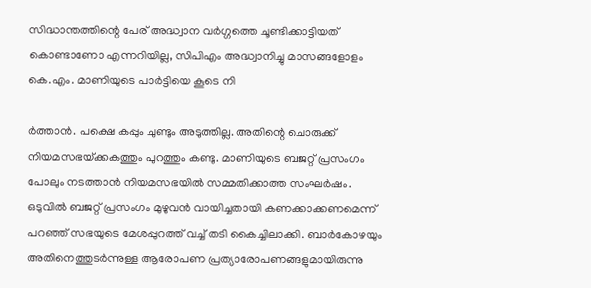സിദ്ധാന്തത്തിന്റെ പേര് അദ്ധ്വാന വര്‍ഗ്ഗത്തെ ചൂണ്ടിക്കാട്ടിയത് കൊണ്ടാണോ എന്നറിയില്ല, സിപിഎം അദ്ധ്വാനിച്ചു മാസങ്ങളോളം കെ.എം. മാണിയുടെ പാര്‍ട്ടിയെ കൂടെ നി

ര്‍ത്താന്‍. പക്ഷെ കപ്പും ചുണ്ടും അടുത്തില്ല. അതിന്റെ ചൊരുക്ക് നിയമസഭയ്‌ക്കകത്തും പുറത്തും കണ്ടു. മാണിയുടെ ബജറ്റ് പ്രസംഗം പോലും നടത്താന്‍ നിയമസഭയില്‍ സമ്മതിക്കാത്ത സംഘര്‍ഷം. ഒടുവില്‍ ബജറ്റ് പ്രസംഗം മുഴുവന്‍ വായിച്ചതായി കണക്കാക്കണമെന്ന് പറഞ്ഞ് സഭയുടെ മേശപ്പുറത്ത് വച്ച് തടി കൈച്ചിലാക്കി. ബാര്‍കോഴയും അതിനെത്തുടര്‍ന്നുള്ള ആരോപണ പ്രത്യാരോപണങ്ങളുമായിരുന്നു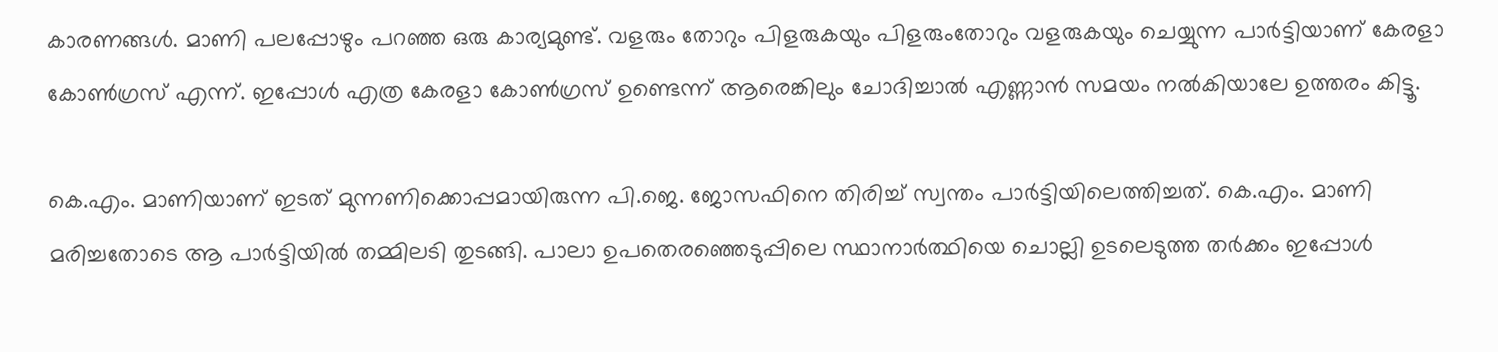കാരണങ്ങള്‍. മാണി പലപ്പോഴും പറഞ്ഞ ഒരു കാര്യമുണ്ട്. വളരും തോറും പിളരുകയും പിളരുംതോറും വളരുകയും ചെയ്യുന്ന പാര്‍ട്ടിയാണ് കേരളാ കോണ്‍ഗ്രസ് എന്ന്. ഇപ്പോള്‍ എത്ര കേരളാ കോണ്‍ഗ്രസ് ഉണ്ടെന്ന് ആരെങ്കിലും ചോദിച്ചാല്‍ എണ്ണാന്‍ സമയം നല്‍കിയാലേ ഉത്തരം കിട്ടൂ.

കെ.എം. മാണിയാണ് ഇടത് മുന്നണിക്കൊപ്പമായിരുന്ന പി.ജെ. ജോസഫിനെ തിരിച്ച് സ്വന്തം പാര്‍ട്ടിയിലെത്തിച്ചത്. കെ.എം. മാണി മരിച്ചതോടെ ആ പാര്‍ട്ടിയില്‍ തമ്മിലടി തുടങ്ങി. പാലാ ഉപതെരഞ്ഞെടുപ്പിലെ സ്ഥാനാര്‍ത്ഥിയെ ചൊല്ലി ഉടലെടുത്ത തര്‍ക്കം ഇപ്പോള്‍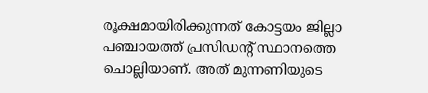രൂക്ഷമായിരിക്കുന്നത് കോട്ടയം ജില്ലാ പഞ്ചായത്ത് പ്രസിഡന്റ് സ്ഥാനത്തെ ചൊല്ലിയാണ്. അത് മുന്നണിയുടെ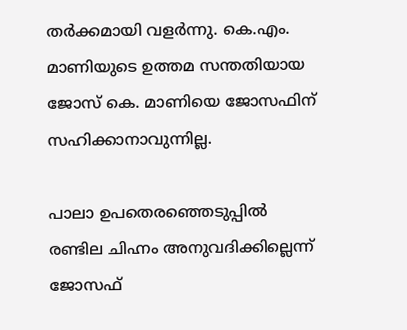തര്‍ക്കമായി വളര്‍ന്നു. കെ.എം. മാണിയുടെ ഉത്തമ സന്തതിയായ ജോസ് കെ. മാണിയെ ജോസഫിന് സഹിക്കാനാവുന്നില്ല.

പാലാ ഉപതെരഞ്ഞെടുപ്പില്‍ രണ്ടില ചിഹ്നം അനുവദിക്കില്ലെന്ന് ജോസഫ്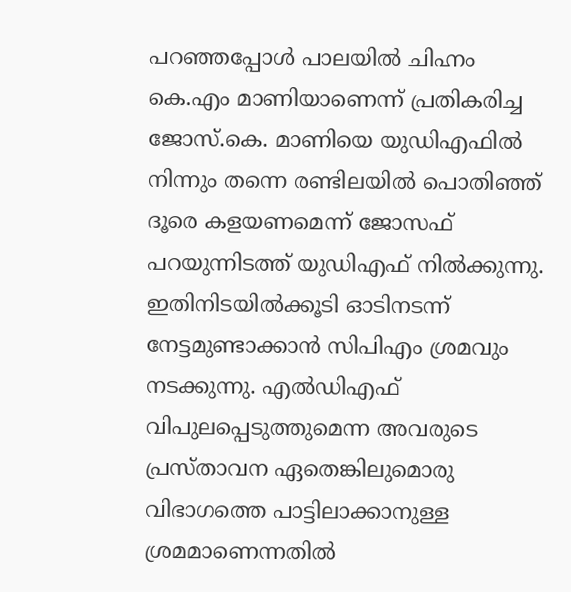പറഞ്ഞപ്പോള്‍ പാലയില്‍ ചിഹ്നം കെ.എം മാണിയാണെന്ന് പ്രതികരിച്ച ജോസ്.കെ. മാണിയെ യുഡിഎഫില്‍ നിന്നും തന്നെ രണ്ടിലയില്‍ പൊതിഞ്ഞ് ദൂരെ കളയണമെന്ന് ജോസഫ് പറയുന്നിടത്ത് യുഡിഎഫ് നില്‍ക്കുന്നു. ഇതിനിടയില്‍ക്കൂടി ഓടിനടന്ന് നേട്ടമുണ്ടാക്കാന്‍ സിപിഎം ശ്രമവും നടക്കുന്നു. എല്‍ഡിഎഫ് വിപുലപ്പെടുത്തുമെന്ന അവരുടെ പ്രസ്താവന ഏതെങ്കിലുമൊരു വിഭാഗത്തെ പാട്ടിലാക്കാനുള്ള ശ്രമമാണെന്നതില്‍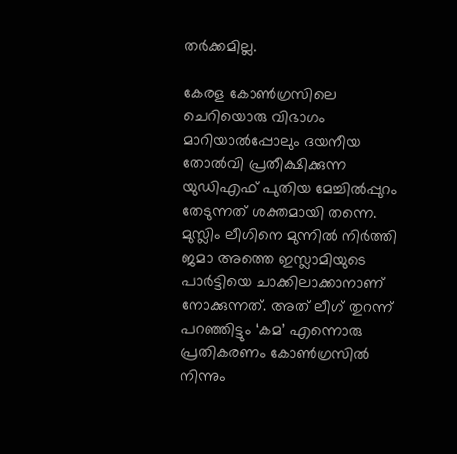തര്‍ക്കമില്ല.

കേരള കോണ്‍ഗ്രസിലെ ചെറിയൊരു വിഭാഗം മാറിയാല്‍പ്പോലും ദയനീയ തോല്‍വി പ്രതീക്ഷിക്കുന്ന യുഡിഎഫ് പുതിയ മേച്ചില്‍പ്പുറം തേടുന്നത് ശക്തമായി തന്നെ. മുസ്ലിം ലീഗിനെ മുന്നില്‍ നിര്‍ത്തി ജമാ അത്തെ ഇസ്ലാമിയുടെ പാര്‍ട്ടിയെ ചാക്കിലാക്കാനാണ് നോക്കുന്നത്. അത് ലീഗ് തുറന്ന് പറഞ്ഞിട്ടും ‘കമ’ എന്നൊരു പ്രതികരണം കോണ്‍ഗ്രസില്‍ നിന്നും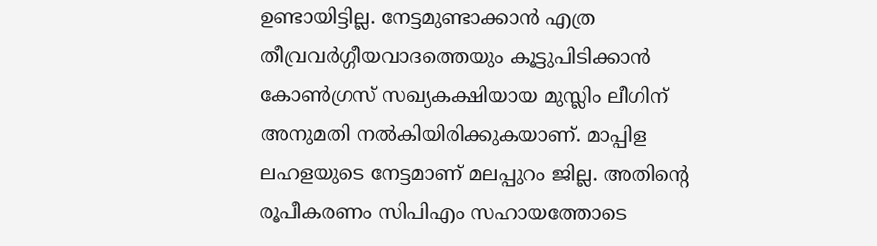ഉണ്ടായിട്ടില്ല. നേട്ടമുണ്ടാക്കാന്‍ എത്ര തീവ്രവര്‍ഗ്ഗീയവാദത്തെയും കൂട്ടുപിടിക്കാന്‍ കോണ്‍ഗ്രസ് സഖ്യകക്ഷിയായ മുസ്ലിം ലീഗിന് അനുമതി നല്‍കിയിരിക്കുകയാണ്. മാപ്പിള ലഹളയുടെ നേട്ടമാണ് മലപ്പുറം ജില്ല. അതിന്റെ രൂപീകരണം സിപിഎം സഹായത്തോടെ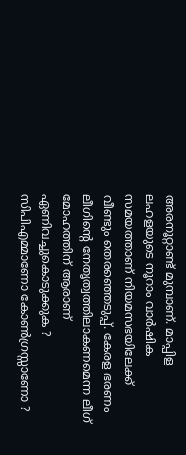അരനൂറ്റാണ്ട് മുമ്പാണ്. മാപ്പിള ലഹളയുടെ നൂറാം വാര്‍ഷിക സമയത്താണ് നിയമസഭയിലേക്ക് വീണ്ടും തെരഞ്ഞെടുപ്പ്. കേരള ഭരണം ലീഗിന്റെ നേതൃത്വത്തിലാകണമെന്ന ലീഗ് മോഹത്തിന് ആരാണ് ഏണിവച്ചുകൊടുക്കുക ? സിപിഎമ്മാണോ കോണ്‍ഗ്രസ്സാണോ ?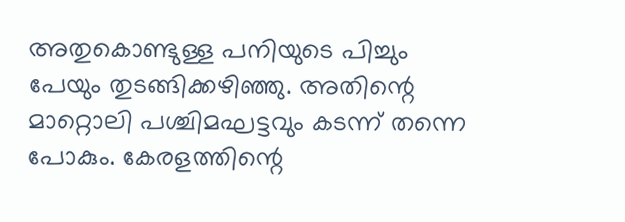അതുകൊണ്ടുള്ള പനിയുടെ പിച്ചും പേയും തുടങ്ങിക്കഴിഞ്ഞു. അതിന്റെ മാറ്റൊലി പശ്ചിമഘട്ടവും കടന്ന് തന്നെ പോകും. കേരളത്തിന്റെ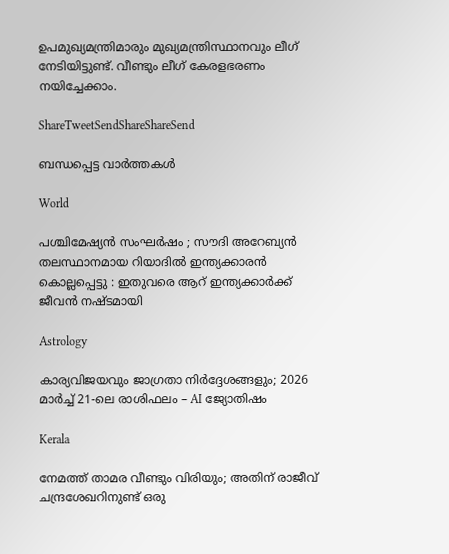ഉപമുഖ്യമന്ത്രിമാരും മുഖ്യമന്ത്രിസ്ഥാനവും ലീഗ് നേടിയിട്ടുണ്ട്. വീണ്ടും ലീഗ് കേരളഭരണം നയിച്ചേക്കാം.

ShareTweetSendShareShareSend

ബന്ധപ്പെട്ട വാര്‍ത്തകള്‍

World

പശ്ചിമേഷ്യൻ സംഘർഷം ; സൗദി അറേബ്യൻ തലസ്ഥാനമായ റിയാദിൽ ഇന്ത്യക്കാരൻ കൊല്ലപ്പെട്ടു : ഇതുവരെ ആറ് ഇന്ത്യക്കാർക്ക് ജീവൻ നഷ്ടമായി

Astrology

കാര്യവിജയവും ജാഗ്രതാ നിർദ്ദേശങ്ങളും; 2026 മാർച്ച് 21-ലെ രാശിഫലം – AI ജ്യോതിഷം

Kerala

നേമത്ത് താമര വീണ്ടും വിരിയും; അതിന് രാജീവ് ചന്ദ്രശേഖറിനുണ്ട് ഒരു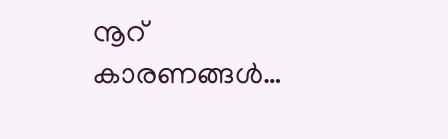നൂറ് കാരണങ്ങള്‍…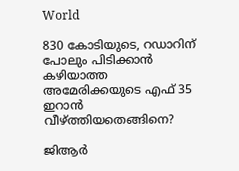World

830 കോടിയുടെ, റഡാറിന് പോലും പിടിക്കാന്‍ കഴിയാത്ത അമേരിക്കയുടെ എഫ് 35 ഇറാന്‍ വീഴ്‌ത്തിയതെങ്ങിനെ?

ജിആര്‍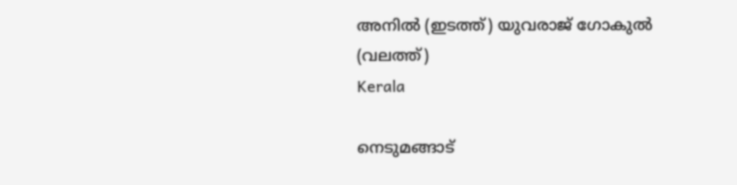അനില്‍ (ഇടത്ത്) യുവരാജ് ഗോകുല്‍ (വലത്ത്)
Kerala

നെടുമങ്ങാട്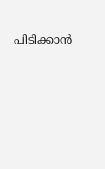പിടിക്കാന്‍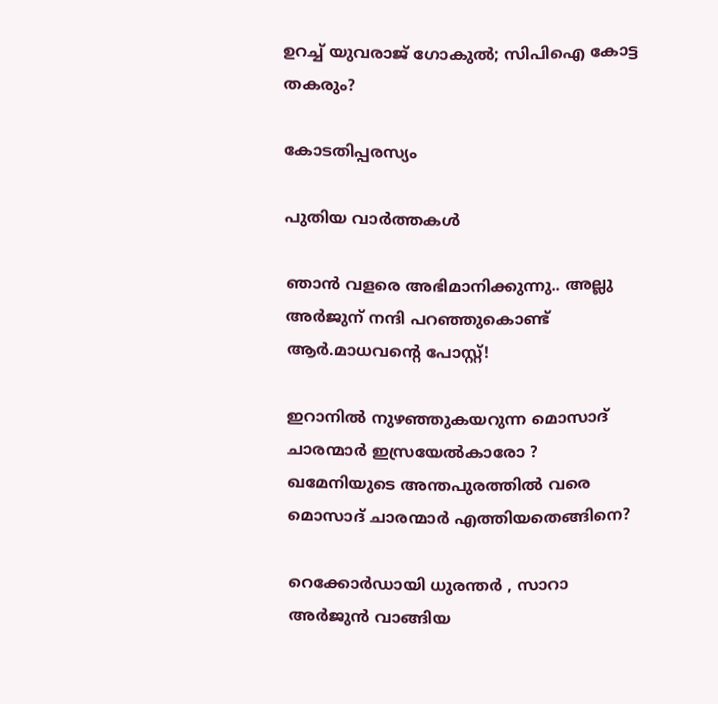ഉറച്ച് യുവരാജ് ഗോകുല്‍; സിപിഐ കോട്ട തകരും?

കോടതിപ്പരസ്യം

പുതിയ വാര്‍ത്തകള്‍

ഞാൻ വളരെ അഭിമാനിക്കുന്നു.. അല്ലു അർജുന് നന്ദി പറഞ്ഞുകൊണ്ട് ആർ.മാധവന്റെ പോസ്റ്റ്!

ഇറാനില്‍ നുഴഞ്ഞുകയറുന്ന മൊസാദ് ചാരന്മാര്‍ ഇസ്രയേല്‍കാരോ ? ഖമേനിയുടെ അന്തപുരത്തില്‍ വരെ മൊസാദ് ചാരന്മാര്‍ എത്തിയതെങ്ങിനെ?

റെക്കോർഡായി ധുരന്തർ , സാറാ അർജുൻ വാങ്ങിയ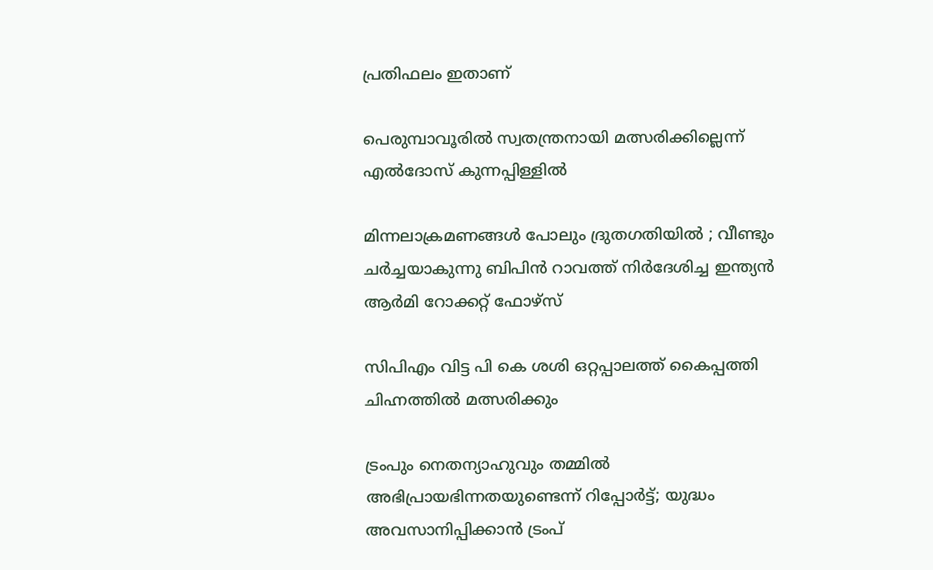പ്രതിഫലം ഇതാണ്

പെരുമ്പാവൂരില്‍ സ്വതന്ത്രനായി മത്സരിക്കില്ലെന്ന് എല്‍ദോസ് കുന്നപ്പിള്ളില്‍

മിന്നലാക്രമണങ്ങൾ പോലും ദ്രുതഗതിയിൽ ; വീണ്ടും ചർച്ചയാകുന്നു ബിപിൻ റാവത്ത് നിർദേശിച്ച ഇന്ത്യൻ ആർമി റോക്കറ്റ് ഫോഴ്‌സ്

സിപിഎം വിട്ട പി കെ ശശി ഒറ്റപ്പാലത്ത് കൈപ്പത്തി ചിഹ്നത്തില്‍ മത്സരിക്കും

ട്രംപും നെതന്യാഹുവും തമ്മിൽ അഭിപ്രായഭിന്നതയുണ്ടെന്ന് റിപ്പോര്‍ട്ട്; യുദ്ധം അവസാനിപ്പിക്കാൻ ട്രംപ്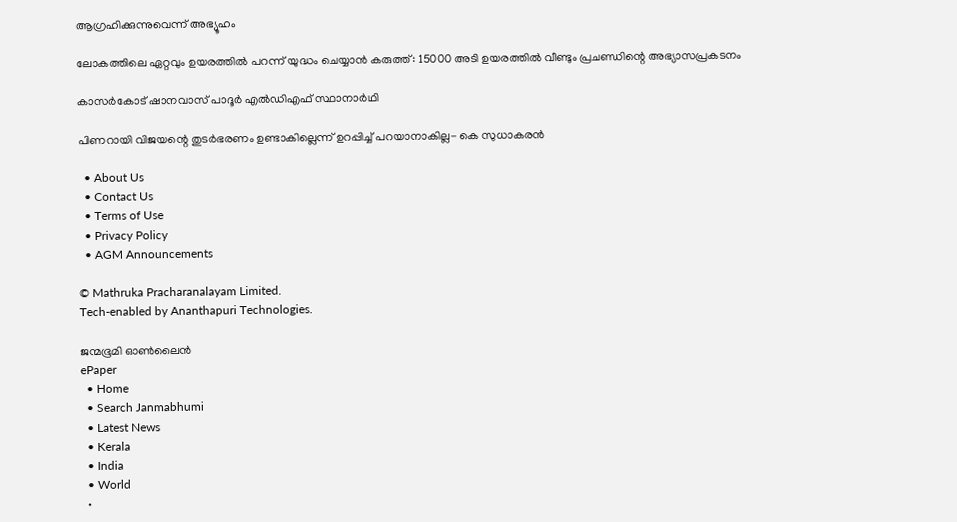ആഗ്രഹിക്കുന്നുവെന്ന് അഭ്യൂഹം

ലോകത്തിലെ ഏറ്റവും ഉയരത്തിൽ പറന്ന് യുദ്ധം ചെയ്യാൻ കരുത്ത് : 15000 അടി ഉയരത്തിൽ വീണ്ടും പ്രചണ്ഡിന്റെ അഭ്യാസപ്രകടനം

കാസര്‍കോട് ഷാനവാസ് പാദൂര്‍ എല്‍ഡിഎഫ് സ്ഥാനാര്‍ഥി

പിണറായി വിജയന്റെ തുടര്‍ഭരണം ഉണ്ടാകില്ലെന്ന് ഉറപ്പിച്ച് പറയാനാകില്ല- കെ സുധാകരന്‍

  • About Us
  • Contact Us
  • Terms of Use
  • Privacy Policy
  • AGM Announcements

© Mathruka Pracharanalayam Limited.
Tech-enabled by Ananthapuri Technologies.

ജന്മഭൂമി ഓണ്‍ലൈന്‍
ePaper
  • Home
  • Search Janmabhumi
  • Latest News
  • Kerala
  • India
  • World
  •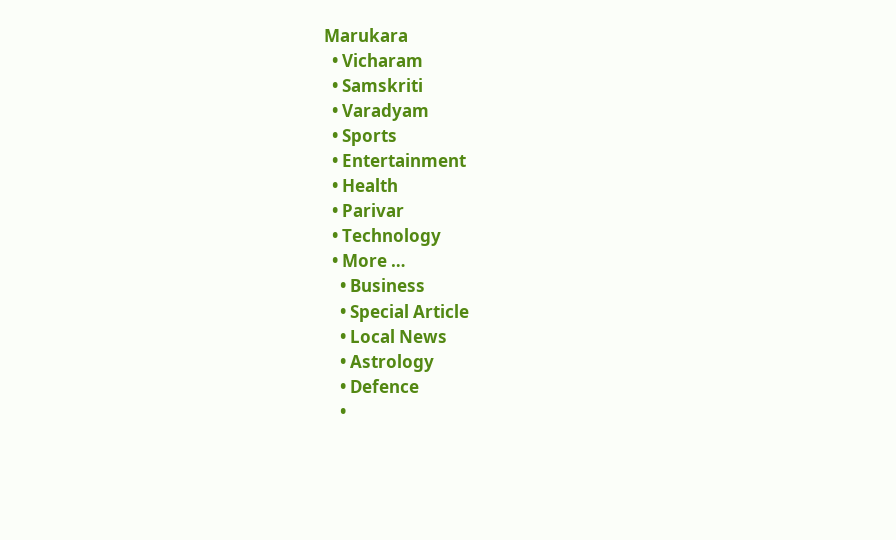Marukara
  • Vicharam
  • Samskriti
  • Varadyam
  • Sports
  • Entertainment
  • Health
  • Parivar
  • Technology
  • More …
    • Business
    • Special Article
    • Local News
    • Astrology
    • Defence
    •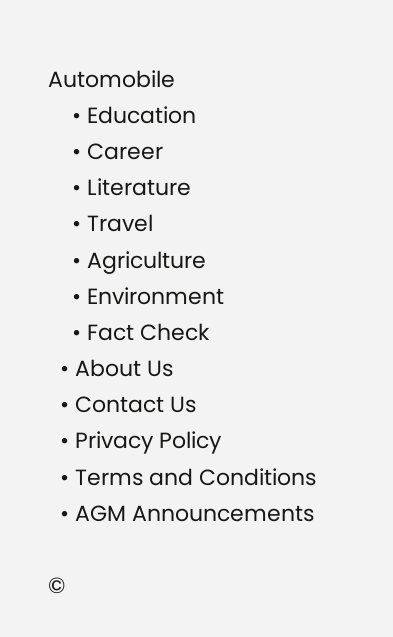Automobile
    • Education
    • Career
    • Literature
    • Travel
    • Agriculture
    • Environment
    • Fact Check
  • About Us
  • Contact Us
  • Privacy Policy
  • Terms and Conditions
  • AGM Announcements

©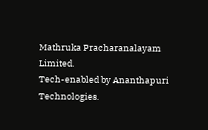Mathruka Pracharanalayam Limited.
Tech-enabled by Ananthapuri Technologies.